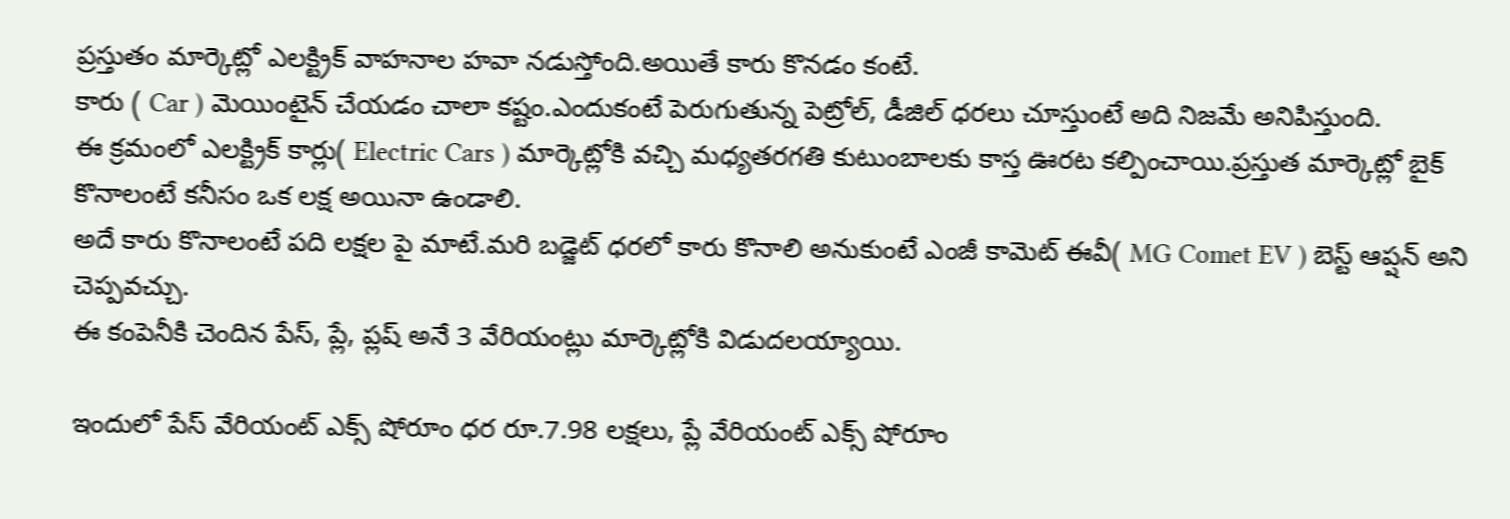ప్రస్తుతం మార్కెట్లో ఎలక్ట్రిక్ వాహనాల హవా నడుస్తోంది.అయితే కారు కొనడం కంటే.
కారు ( Car ) మెయింటైన్ చేయడం చాలా కష్టం.ఎందుకంటే పెరుగుతున్న పెట్రోల్, డీజిల్ ధరలు చూస్తుంటే అది నిజమే అనిపిస్తుంది.
ఈ క్రమంలో ఎలక్ట్రిక్ కార్లు( Electric Cars ) మార్కెట్లోకి వచ్చి మధ్యతరగతి కుటుంబాలకు కాస్త ఊరట కల్పించాయి.ప్రస్తుత మార్కెట్లో బైక్ కొనాలంటే కనీసం ఒక లక్ష అయినా ఉండాలి.
అదే కారు కొనాలంటే పది లక్షల పై మాటే.మరి బడ్జెట్ ధరలో కారు కొనాలి అనుకుంటే ఎంజీ కామెట్ ఈవీ( MG Comet EV ) బెస్ట్ ఆప్షన్ అని చెప్పవచ్చు.
ఈ కంపెనీకి చెందిన పేస్, ప్లే, ప్లష్ అనే 3 వేరియంట్లు మార్కెట్లోకి విడుదలయ్యాయి.

ఇందులో పేస్ వేరియంట్ ఎక్స్ షోరూం ధర రూ.7.98 లక్షలు, ప్లే వేరియంట్ ఎక్స్ షోరూం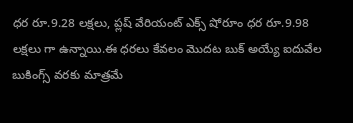ధర రూ.9.28 లక్షలు, ప్లష్ వేరియంట్ ఎక్స్ షోరూం ధర రూ.9.98 లక్షలు గా ఉన్నాయి.ఈ ధరలు కేవలం మొదట బుక్ అయ్యే ఐదువేల బుకింగ్స్ వరకు మాత్రమే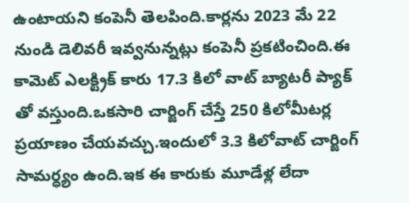ఉంటాయని కంపెనీ తెలపింది.కార్లను 2023 మే 22 నుండి డెలివరీ ఇవ్వనున్నట్లు కంపెనీ ప్రకటించింది.ఈ కామెట్ ఎలక్ట్రిక్ కారు 17.3 కిలో వాట్ బ్యాటరీ ప్యాక్ తో వస్తుంది.ఒకసారి చార్జింగ్ చేస్తే 250 కిలోమీటర్ల ప్రయాణం చేయవచ్చు.ఇందులో 3.3 కిలోవాట్ చార్జింగ్ సామర్ధ్యం ఉంది.ఇక ఈ కారుకు మూడేళ్ల లేదా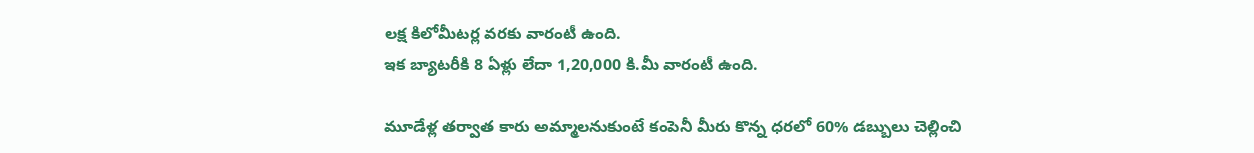లక్ష కిలోమీటర్ల వరకు వారంటీ ఉంది.
ఇక బ్యాటరీకి 8 ఏళ్లు లేదా 1,20,000 కి.మీ వారంటీ ఉంది.

మూడేళ్ల తర్వాత కారు అమ్మాలనుకుంటే కంపెనీ మీరు కొన్న ధరలో 60% డబ్బులు చెల్లించి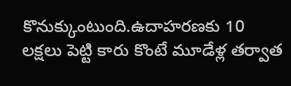కొనుక్కుంటుంది.ఉదాహరణకు 10 లక్షలు పెట్టి కారు కొంటే మూడేళ్ల తర్వాత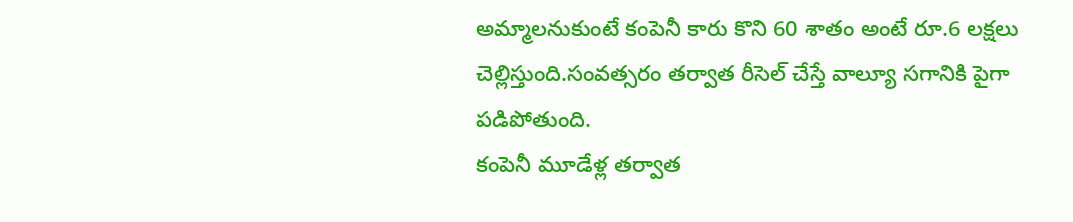అమ్మాలనుకుంటే కంపెనీ కారు కొని 60 శాతం అంటే రూ.6 లక్షలు చెల్లిస్తుంది.సంవత్సరం తర్వాత రీసెల్ చేస్తే వాల్యూ సగానికి పైగా పడిపోతుంది.
కంపెనీ మూడేళ్ల తర్వాత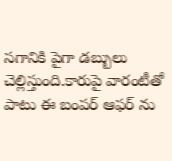సగానికి పైగా డబ్బులు చెల్లిస్తుంది.కారుపై వారంటీతో పాటు ఈ బంపర్ ఆఫర్ ను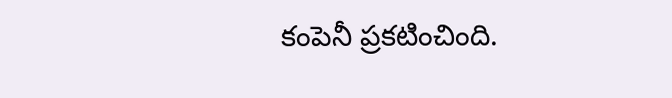కంపెనీ ప్రకటించింది.